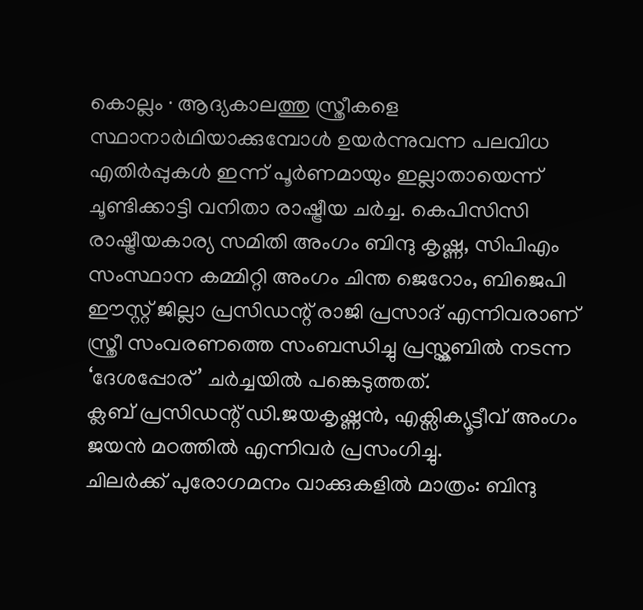കൊല്ലം ∙ ആദ്യകാലത്തു സ്ത്രീകളെ സ്ഥാനാർഥിയാക്കുമ്പോൾ ഉയർന്നുവന്ന പലവിധ എതിർപ്പുകൾ ഇന്ന് പൂർണമായും ഇല്ലാതായെന്ന് ചൂണ്ടിക്കാട്ടി വനിതാ രാഷ്ട്രീയ ചർച്ച. കെപിസിസി രാഷ്ട്രീയകാര്യ സമിതി അംഗം ബിന്ദു കൃഷ്ണ, സിപിഎം സംസ്ഥാന കമ്മിറ്റി അംഗം ചിന്ത ജെറോം, ബിജെപി ഈസ്റ്റ് ജില്ലാ പ്രസിഡന്റ് രാജി പ്രസാദ് എന്നിവരാണ് സ്ത്രീ സംവരണത്തെ സംബന്ധിച്ചു പ്രസ്ക്ലബിൽ നടന്ന ‘ദേശപ്പോര്’ ചർച്ചയിൽ പങ്കെടുത്തത്.
ക്ലബ് പ്രസിഡന്റ് ഡി.ജയകൃഷ്ണൻ, എക്സിക്യൂട്ടീവ് അംഗം ജയൻ മഠത്തിൽ എന്നിവർ പ്രസംഗിച്ചു.
ചിലർക്ക് പുരോഗമനം വാക്കുകളിൽ മാത്രം: ബിന്ദു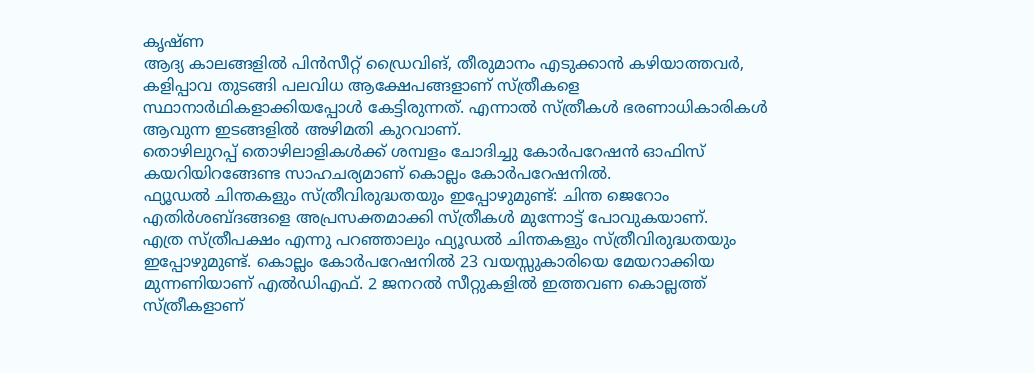കൃഷ്ണ
ആദ്യ കാലങ്ങളിൽ പിൻസീറ്റ് ഡ്രൈവിങ്, തീരുമാനം എടുക്കാൻ കഴിയാത്തവർ, കളിപ്പാവ തുടങ്ങി പലവിധ ആക്ഷേപങ്ങളാണ് സ്ത്രീകളെ സ്ഥാനാർഥികളാക്കിയപ്പോൾ കേട്ടിരുന്നത്. എന്നാൽ സ്ത്രീകൾ ഭരണാധികാരികൾ ആവുന്ന ഇടങ്ങളിൽ അഴിമതി കുറവാണ്.
തൊഴിലുറപ്പ് തൊഴിലാളികൾക്ക് ശമ്പളം ചോദിച്ചു കോർപറേഷൻ ഓഫിസ് കയറിയിറങ്ങേണ്ട സാഹചര്യമാണ് കൊല്ലം കോർപറേഷനിൽ.
ഫ്യൂഡൽ ചിന്തകളും സ്ത്രീവിരുദ്ധതയും ഇപ്പോഴുമുണ്ട്: ചിന്ത ജെറോം
എതിർശബ്ദങ്ങളെ അപ്രസക്തമാക്കി സ്ത്രീകൾ മുന്നോട്ട് പോവുകയാണ്.
എത്ര സ്ത്രീപക്ഷം എന്നു പറഞ്ഞാലും ഫ്യൂഡൽ ചിന്തകളും സ്ത്രീവിരുദ്ധതയും ഇപ്പോഴുമുണ്ട്. കൊല്ലം കോർപറേഷനിൽ 23 വയസ്സുകാരിയെ മേയറാക്കിയ മുന്നണിയാണ് എൽഡിഎഫ്. 2 ജനറൽ സീറ്റുകളിൽ ഇത്തവണ കൊല്ലത്ത് സ്ത്രീകളാണ്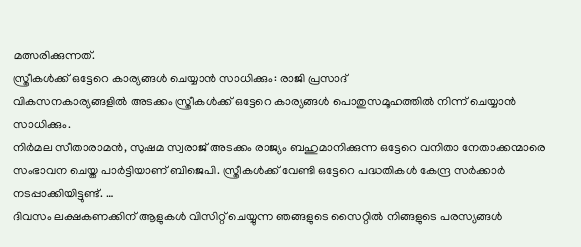മത്സരിക്കുന്നത്.
സ്ത്രീകൾക്ക് ഒട്ടേറെ കാര്യങ്ങൾ ചെയ്യാൻ സാധിക്കും: രാജി പ്രസാദ്
വികസനകാര്യങ്ങളിൽ അടക്കം സ്ത്രീകൾക്ക് ഒട്ടേറെ കാര്യങ്ങൾ പൊതുസമൂഹത്തിൽ നിന്ന് ചെയ്യാൻ സാധിക്കും.
നിർമല സീതാരാമൻ, സുഷമ സ്വരാജ് അടക്കം രാജ്യം ബഹുമാനിക്കുന്ന ഒട്ടേറെ വനിതാ നേതാക്കന്മാരെ സംഭാവന ചെയ്ത പാർട്ടിയാണ് ബിജെപി. സ്ത്രീകൾക്ക് വേണ്ടി ഒട്ടേറെ പദ്ധതികൾ കേന്ദ്ര സർക്കാർ നടപ്പാക്കിയിട്ടുണ്ട്. …
ദിവസം ലക്ഷകണക്കിന് ആളുകൾ വിസിറ്റ് ചെയ്യുന്ന ഞങ്ങളുടെ സൈറ്റിൽ നിങ്ങളുടെ പരസ്യങ്ങൾ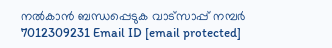നൽകാൻ ബന്ധപ്പെടുക വാട്സാപ്പ് നമ്പർ 7012309231 Email ID [email protected]